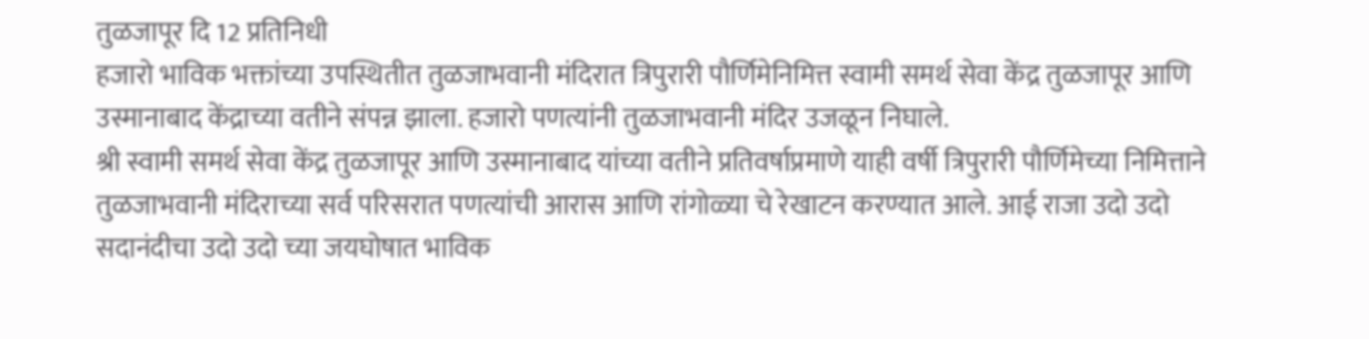तुळजापूर दि 12 प्रतिनिधी
हजारो भाविक भक्तांच्या उपस्थितीत तुळजाभवानी मंदिरात त्रिपुरारी पौर्णिमेनिमित्त स्वामी समर्थ सेवा केंद्र तुळजापूर आणि उस्मानाबाद केंद्राच्या वतीने संपन्न झाला. हजारो पणत्यांनी तुळजाभवानी मंदिर उजळून निघाले.
श्री स्वामी समर्थ सेवा केंद्र तुळजापूर आणि उस्मानाबाद यांच्या वतीने प्रतिवर्षाप्रमाणे याही वर्षी त्रिपुरारी पौर्णिमेच्या निमित्ताने तुळजाभवानी मंदिराच्या सर्व परिसरात पणत्यांची आरास आणि रांगोळ्या चे रेखाटन करण्यात आले. आई राजा उदो उदो सदानंदीचा उदो उदो च्या जयघोषात भाविक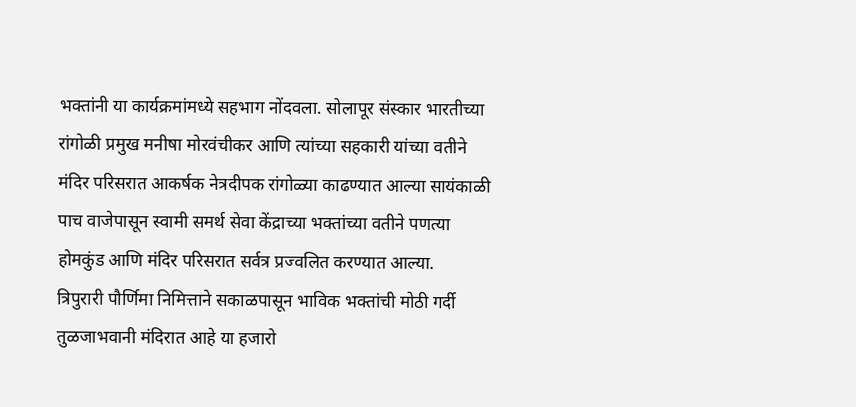भक्तांनी या कार्यक्रमांमध्ये सहभाग नोंदवला. सोलापूर संस्कार भारतीच्या रांगोळी प्रमुख मनीषा मोरवंचीकर आणि त्यांच्या सहकारी यांच्या वतीने मंदिर परिसरात आकर्षक नेत्रदीपक रांगोळ्या काढण्यात आल्या सायंकाळी पाच वाजेपासून स्वामी समर्थ सेवा केंद्राच्या भक्तांच्या वतीने पणत्या होमकुंड आणि मंदिर परिसरात सर्वत्र प्रज्वलित करण्यात आल्या.
त्रिपुरारी पौर्णिमा निमित्ताने सकाळपासून भाविक भक्तांची मोठी गर्दी तुळजाभवानी मंदिरात आहे या हजारो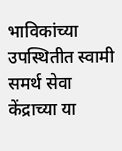भाविकांच्या उपस्थितीत स्वामी समर्थ सेवा केंद्राच्या या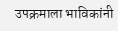उपक्रमाला भाविकांनी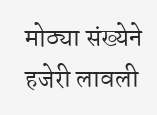मोठ्या संख्येने हजेरी लावली